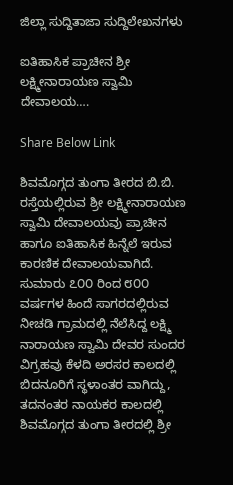ಜಿಲ್ಲಾ ಸುದ್ದಿತಾಜಾ ಸುದ್ದಿಲೇಖನಗಳು

ಐತಿಹಾಸಿಕ ಪ್ರಾಚೀನ ಶ್ರೀ ಲಕ್ಷ್ಮೀನಾರಾಯಣ ಸ್ವಾಮಿ ದೇವಾಲಯ….

Share Below Link

ಶಿವಮೊಗ್ಗದ ತುಂಗಾ ತೀರದ ಬಿ.ಬಿ. ರಸ್ತೆಯಲ್ಲಿರುವ ಶ್ರೀ ಲಕ್ಷ್ಮೀನಾರಾಯಣ ಸ್ವಾಮಿ ದೇವಾಲಯವು ಪ್ರಾಚೀನ ಹಾಗೂ ಐತಿಹಾಸಿಕ ಹಿನ್ನೆಲೆ ಇರುವ ಕಾರಣಿಕ ದೇವಾಲಯವಾಗಿದೆ.
ಸುಮಾರು ೭೦೦ ರಿಂದ ೮೦೦ ವರ್ಷಗಳ ಹಿಂದೆ ಸಾಗರದಲ್ಲಿರುವ ನೀಚಡಿ ಗ್ರಾಮದಲ್ಲಿ ನೆಲೆಸಿದ್ದ ಲಕ್ಷ್ಮಿ ನಾರಾಯಣ ಸ್ವಾಮಿ ದೇವರ ಸುಂದರ ವಿಗ್ರಹವು ಕೆಳದಿ ಅರಸರ ಕಾಲದಲ್ಲಿ ಬಿದನೂರಿಗೆ ಸ್ಥಳಾಂತರ ವಾಗಿದ್ದು, ತದನಂತರ ನಾಯಕರ ಕಾಲದಲ್ಲಿ ಶಿವಮೊಗ್ಗದ ತುಂಗಾ ತೀರದಲ್ಲಿ ಶ್ರೀ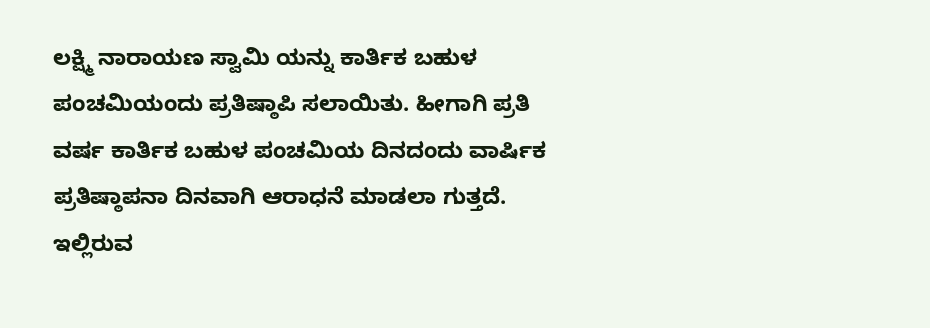ಲಕ್ಷ್ಮಿ ನಾರಾಯಣ ಸ್ವಾಮಿ ಯನ್ನು ಕಾರ್ತಿಕ ಬಹುಳ ಪಂಚಮಿಯಂದು ಪ್ರತಿಷ್ಠಾಪಿ ಸಲಾಯಿತು. ಹೀಗಾಗಿ ಪ್ರತಿ ವರ್ಷ ಕಾರ್ತಿಕ ಬಹುಳ ಪಂಚಮಿಯ ದಿನದಂದು ವಾರ್ಷಿಕ ಪ್ರತಿಷ್ಠಾಪನಾ ದಿನವಾಗಿ ಆರಾಧನೆ ಮಾಡಲಾ ಗುತ್ತದೆ. ಇಲ್ಲಿರುವ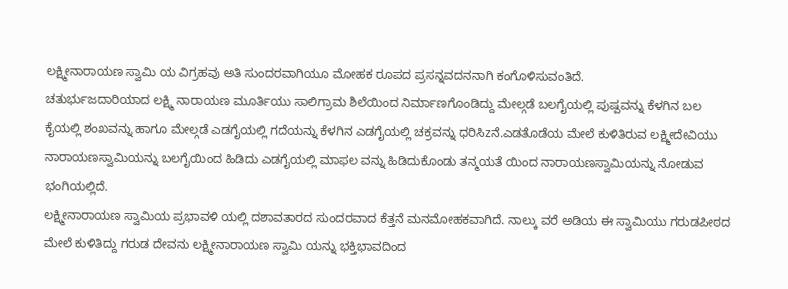ಲಕ್ಷ್ಮೀನಾರಾಯಣ ಸ್ವಾಮಿ ಯ ವಿಗ್ರಹವು ಅತಿ ಸುಂದರವಾಗಿಯೂ ಮೋಹಕ ರೂಪದ ಪ್ರಸನ್ನವದನನಾಗಿ ಕಂಗೊಳಿಸುವಂತಿದೆ.
ಚತುರ್ಭುಜದಾರಿಯಾದ ಲಕ್ಷ್ಮಿ ನಾರಾಯಣ ಮೂರ್ತಿಯು ಸಾಲಿಗ್ರಾಮ ಶಿಲೆಯಿಂದ ನಿರ್ಮಾಣಗೊಂಡಿದ್ದು ಮೇಲ್ಗಡೆ ಬಲಗೈಯಲ್ಲಿ ಪುಷ್ಪವನ್ನು ಕೆಳಗಿನ ಬಲ ಕೈಯಲ್ಲಿ ಶಂಖವನ್ನು ಹಾಗೂ ಮೇಲ್ಗಡೆ ಎಡಗೈಯಲ್ಲಿ ಗದೆಯನ್ನು ಕೆಳಗಿನ ಎಡಗೈಯಲ್ಲಿ ಚಕ್ರವನ್ನು ಧರಿಸಿzನೆ.ಎಡತೊಡೆಯ ಮೇಲೆ ಕುಳಿತಿರುವ ಲಕ್ಷ್ಮೀದೇವಿಯು ನಾರಾಯಣಸ್ವಾಮಿಯನ್ನು ಬಲಗೈಯಿಂದ ಹಿಡಿದು ಎಡಗೈಯಲ್ಲಿ ಮಾಫಲ ವನ್ನು ಹಿಡಿದುಕೊಂಡು ತನ್ಮಯತೆ ಯಿಂದ ನಾರಾಯಣಸ್ವಾಮಿಯನ್ನು ನೋಡುವ ಭಂಗಿಯಲ್ಲಿದೆ.
ಲಕ್ಷ್ಮೀನಾರಾಯಣ ಸ್ವಾಮಿಯ ಪ್ರಭಾವಳಿ ಯಲ್ಲಿ ದಶಾವತಾರದ ಸುಂದರವಾದ ಕೆತ್ತನೆ ಮನಮೋಹಕವಾಗಿದೆ. ನಾಲ್ಕು ವರೆ ಅಡಿಯ ಈ ಸ್ವಾಮಿಯು ಗರುಡಪೀಠದ ಮೇಲೆ ಕುಳಿತಿದ್ದು ಗರುಡ ದೇವನು ಲಕ್ಷ್ಮೀನಾರಾಯಣ ಸ್ವಾಮಿ ಯನ್ನು ಭಕ್ತಿಭಾವದಿಂದ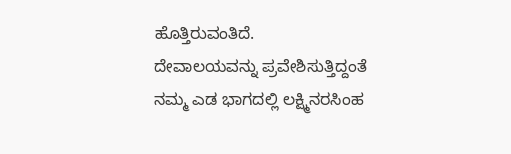ಹೊತ್ತಿರುವಂತಿದೆ.
ದೇವಾಲಯವನ್ನು ಪ್ರವೇಶಿಸುತ್ತಿದ್ದಂತೆ ನಮ್ಮ ಎಡ ಭಾಗದಲ್ಲಿ ಲಕ್ಷ್ಮಿನರಸಿಂಹ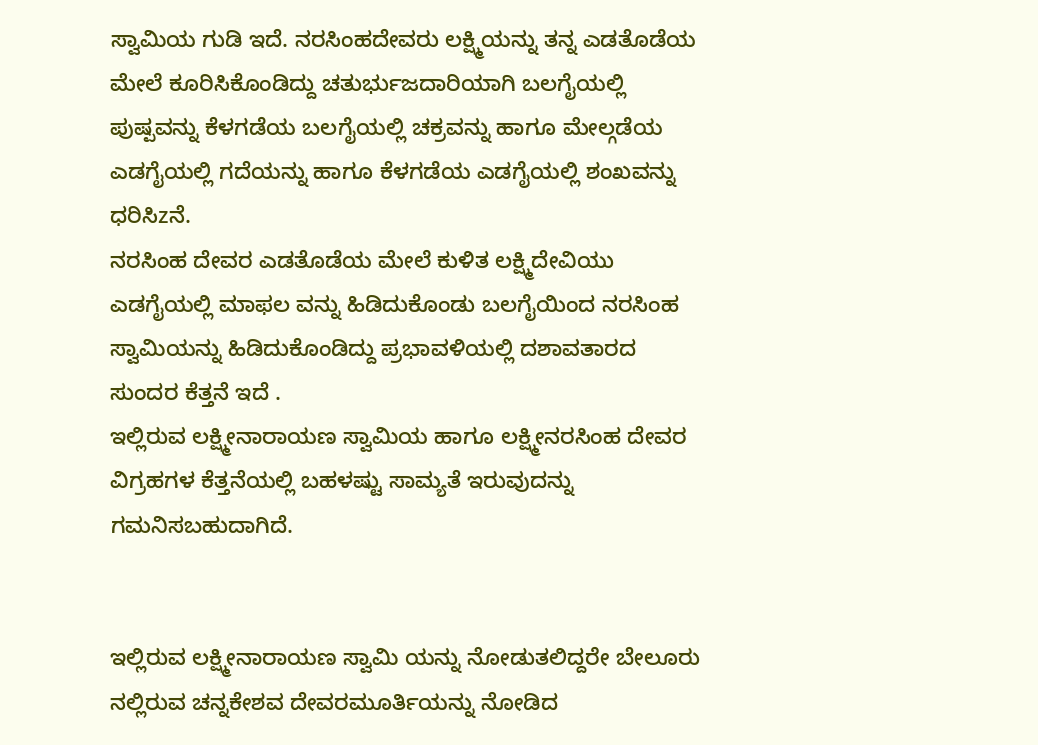ಸ್ವಾಮಿಯ ಗುಡಿ ಇದೆ. ನರಸಿಂಹದೇವರು ಲಕ್ಷ್ಮಿಯನ್ನು ತನ್ನ ಎಡತೊಡೆಯ ಮೇಲೆ ಕೂರಿಸಿಕೊಂಡಿದ್ದು ಚತುರ್ಭುಜದಾರಿಯಾಗಿ ಬಲಗೈಯಲ್ಲಿ ಪುಷ್ಪವನ್ನು ಕೆಳಗಡೆಯ ಬಲಗೈಯಲ್ಲಿ ಚಕ್ರವನ್ನು ಹಾಗೂ ಮೇಲ್ಗಡೆಯ ಎಡಗೈಯಲ್ಲಿ ಗದೆಯನ್ನು ಹಾಗೂ ಕೆಳಗಡೆಯ ಎಡಗೈಯಲ್ಲಿ ಶಂಖವನ್ನು ಧರಿಸಿzನೆ.
ನರಸಿಂಹ ದೇವರ ಎಡತೊಡೆಯ ಮೇಲೆ ಕುಳಿತ ಲಕ್ಷ್ಮಿದೇವಿಯು ಎಡಗೈಯಲ್ಲಿ ಮಾಫಲ ವನ್ನು ಹಿಡಿದುಕೊಂಡು ಬಲಗೈಯಿಂದ ನರಸಿಂಹ ಸ್ವಾಮಿಯನ್ನು ಹಿಡಿದುಕೊಂಡಿದ್ದು ಪ್ರಭಾವಳಿಯಲ್ಲಿ ದಶಾವತಾರದ ಸುಂದರ ಕೆತ್ತನೆ ಇದೆ .
ಇಲ್ಲಿರುವ ಲಕ್ಷ್ಮೀನಾರಾಯಣ ಸ್ವಾಮಿಯ ಹಾಗೂ ಲಕ್ಷ್ಮೀನರಸಿಂಹ ದೇವರ ವಿಗ್ರಹಗಳ ಕೆತ್ತನೆಯಲ್ಲಿ ಬಹಳಷ್ಟು ಸಾಮ್ಯತೆ ಇರುವುದನ್ನು ಗಮನಿಸಬಹುದಾಗಿದೆ.


ಇಲ್ಲಿರುವ ಲಕ್ಷ್ಮೀನಾರಾಯಣ ಸ್ವಾಮಿ ಯನ್ನು ನೋಡುತಲಿದ್ದರೇ ಬೇಲೂರು ನಲ್ಲಿರುವ ಚನ್ನಕೇಶವ ದೇವರಮೂರ್ತಿಯನ್ನು ನೋಡಿದ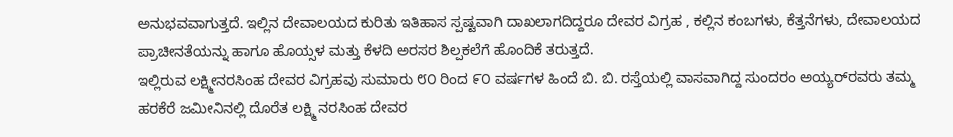ಅನುಭವವಾಗುತ್ತದೆ. ಇಲ್ಲಿನ ದೇವಾಲಯದ ಕುರಿತು ಇತಿಹಾಸ ಸ್ಪಷ್ಟವಾಗಿ ದಾಖಲಾಗದಿದ್ದರೂ ದೇವರ ವಿಗ್ರಹ , ಕಲ್ಲಿನ ಕಂಬಗಳು, ಕೆತ್ತನೆಗಳು, ದೇವಾಲಯದ ಪ್ರಾಚೀನತೆಯನ್ನು ಹಾಗೂ ಹೊಯ್ಸಳ ಮತ್ತು ಕೆಳದಿ ಅರಸರ ಶಿಲ್ಪಕಲೆಗೆ ಹೊಂದಿಕೆ ತರುತ್ತದೆ.
ಇಲ್ಲಿರುವ ಲಕ್ಷ್ಮೀನರಸಿಂಹ ದೇವರ ವಿಗ್ರಹವು ಸುಮಾರು ೮೦ ರಿಂದ ೯೦ ವರ್ಷಗಳ ಹಿಂದೆ ಬಿ. ಬಿ. ರಸ್ತೆಯಲ್ಲಿ ವಾಸವಾಗಿದ್ದ ಸುಂದರಂ ಅಯ್ಯರ್‌ರವರು ತಮ್ಮ ಹರಕೆರೆ ಜಮೀನಿನಲ್ಲಿ ದೊರೆತ ಲಕ್ಷ್ಮಿ ನರಸಿಂಹ ದೇವರ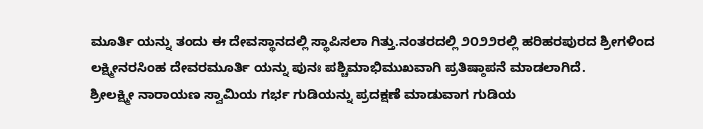ಮೂರ್ತಿ ಯನ್ನು ತಂದು ಈ ದೇವಸ್ಥಾನದಲ್ಲಿ ಸ್ಥಾಪಿಸಲಾ ಗಿತ್ತು.ನಂತರದಲ್ಲಿ ೨೦೨೨ರಲ್ಲಿ ಹರಿಹರಪುರದ ಶ್ರೀಗಳಿಂದ ಲಕ್ಷ್ಮೀನರಸಿಂಹ ದೇವರಮೂರ್ತಿ ಯನ್ನು ಪುನಃ ಪಶ್ಚಿಮಾಭಿಮುಖವಾಗಿ ಪ್ರತಿಷ್ಠಾಪನೆ ಮಾಡಲಾಗಿದೆ.
ಶ್ರೀಲಕ್ಷ್ಮೀ ನಾರಾಯಣ ಸ್ವಾಮಿಯ ಗರ್ಭ ಗುಡಿಯನ್ನು ಪ್ರದಕ್ಷಣೆ ಮಾಡುವಾಗ ಗುಡಿಯ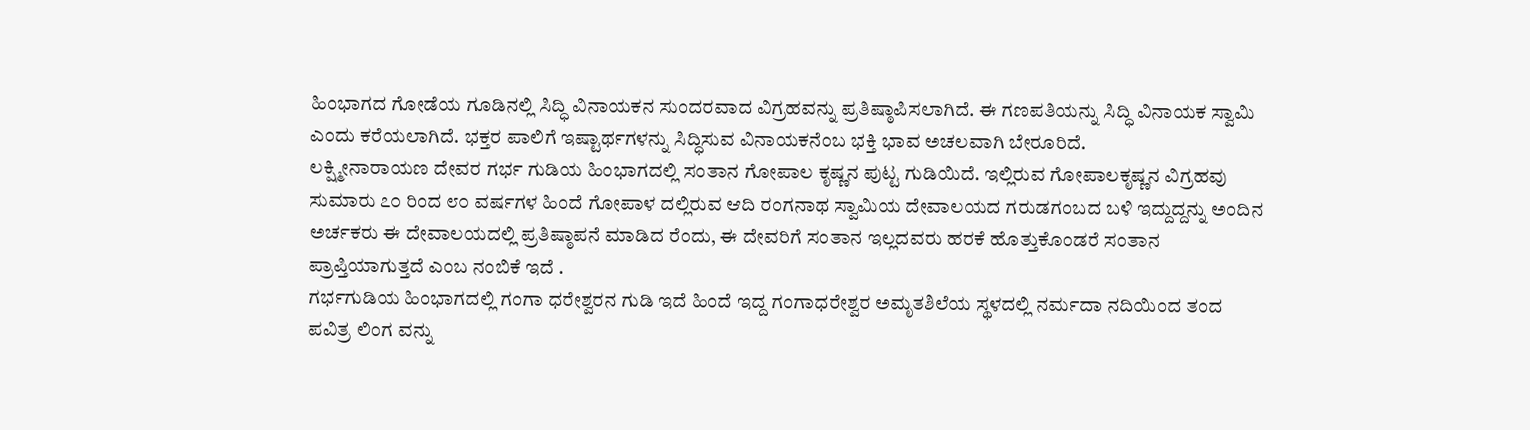ಹಿಂಭಾಗದ ಗೋಡೆಯ ಗೂಡಿನಲ್ಲಿ ಸಿದ್ಧಿ ವಿನಾಯಕನ ಸುಂದರವಾದ ವಿಗ್ರಹವನ್ನು ಪ್ರತಿಷ್ಠಾಪಿಸಲಾಗಿದೆ. ಈ ಗಣಪತಿಯನ್ನು ಸಿದ್ಧಿ ವಿನಾಯಕ ಸ್ವಾಮಿ ಎಂದು ಕರೆಯಲಾಗಿದೆ. ಭಕ್ತರ ಪಾಲಿಗೆ ಇಷ್ಟಾರ್ಥಗಳನ್ನು ಸಿದ್ಧಿಸುವ ವಿನಾಯಕನೆಂಬ ಭಕ್ತಿ ಭಾವ ಅಚಲವಾಗಿ ಬೇರೂರಿದೆ.
ಲಕ್ಷ್ಮೀನಾರಾಯಣ ದೇವರ ಗರ್ಭ ಗುಡಿಯ ಹಿಂಭಾಗದಲ್ಲಿ ಸಂತಾನ ಗೋಪಾಲ ಕೃಷ್ಣನ ಪುಟ್ಟ ಗುಡಿಯಿದೆ. ಇಲ್ಲಿರುವ ಗೋಪಾಲಕೃಷ್ಣನ ವಿಗ್ರಹವು ಸುಮಾರು ೭೦ ರಿಂದ ೮೦ ವರ್ಷಗಳ ಹಿಂದೆ ಗೋಪಾಳ ದಲ್ಲಿರುವ ಆದಿ ರಂಗನಾಥ ಸ್ವಾಮಿಯ ದೇವಾಲಯದ ಗರುಡಗಂಬದ ಬಳಿ ಇದ್ದುದ್ದನ್ನು ಅಂದಿನ ಅರ್ಚಕರು ಈ ದೇವಾಲಯದಲ್ಲಿ ಪ್ರತಿಷ್ಠಾಪನೆ ಮಾಡಿದ ರೆಂದು, ಈ ದೇವರಿಗೆ ಸಂತಾನ ಇಲ್ಲದವರು ಹರಕೆ ಹೊತ್ತುಕೊಂಡರೆ ಸಂತಾನ ಪ್ರಾಪ್ತಿಯಾಗುತ್ತದೆ ಎಂಬ ನಂಬಿಕೆ ಇದೆ .
ಗರ್ಭಗುಡಿಯ ಹಿಂಭಾಗದಲ್ಲಿ ಗಂಗಾ ಧರೇಶ್ವರನ ಗುಡಿ ಇದೆ ಹಿಂದೆ ಇದ್ದ ಗಂಗಾಧರೇಶ್ವರ ಅಮೃತಶಿಲೆಯ ಸ್ಥಳದಲ್ಲಿ ನರ್ಮದಾ ನದಿಯಿಂದ ತಂದ ಪವಿತ್ರ ಲಿಂಗ ವನ್ನು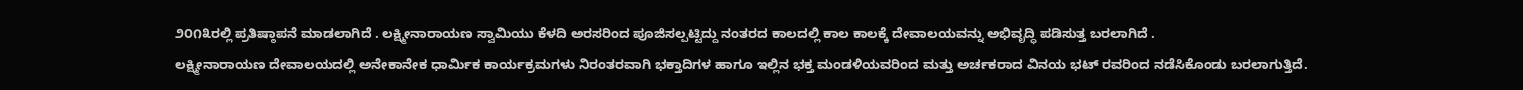೨೦೧೩ರಲ್ಲಿ ಪ್ರತಿಷ್ಠಾಪನೆ ಮಾಡಲಾಗಿದೆ . ಲಕ್ಷ್ಮೀನಾರಾಯಣ ಸ್ವಾಮಿಯು ಕೆಳದಿ ಅರಸರಿಂದ ಪೂಜಿಸಲ್ಪಟ್ಟಿದ್ದು ನಂತರದ ಕಾಲದಲ್ಲಿ ಕಾಲ ಕಾಲಕ್ಕೆ ದೇವಾಲಯವನ್ನು ಅಭಿವೃದ್ಧಿ ಪಡಿಸುತ್ತ ಬರಲಾಗಿದೆ .
ಲಕ್ಷ್ಮೀನಾರಾಯಣ ದೇವಾಲಯದಲ್ಲಿ ಅನೇಕಾನೇಕ ಧಾರ್ಮಿಕ ಕಾರ್ಯಕ್ರಮಗಳು ನಿರಂತರವಾಗಿ ಭಕ್ತಾದಿಗಳ ಹಾಗೂ ಇಲ್ಲಿನ ಭಕ್ತ ಮಂಡಳಿಯವರಿಂದ ಮತ್ತು ಅರ್ಚಕರಾದ ವಿನಯ ಭಟ್ ರವರಿಂದ ನಡೆಸಿಕೊಂಡು ಬರಲಾಗುತ್ತಿದೆ.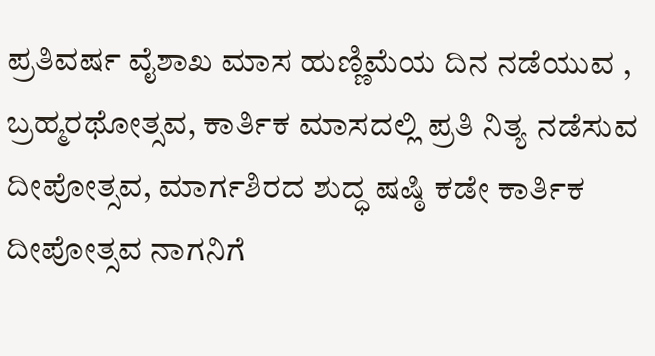ಪ್ರತಿವರ್ಷ ವೈಶಾಖ ಮಾಸ ಹುಣ್ಣಿಮೆಯ ದಿನ ನಡೆಯುವ , ಬ್ರಹ್ಮರಥೋತ್ಸವ, ಕಾರ್ತಿಕ ಮಾಸದಲ್ಲಿ ಪ್ರತಿ ನಿತ್ಯ ನಡೆಸುವ ದೀಪೋತ್ಸವ, ಮಾರ್ಗಶಿರದ ಶುದ್ಧ ಷಷ್ಠಿ ಕಡೇ ಕಾರ್ತಿಕ ದೀಪೋತ್ಸವ ನಾಗನಿಗೆ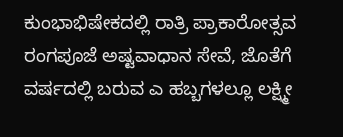ಕುಂಭಾಭಿಷೇಕದಲ್ಲಿ ರಾತ್ರಿ ಪ್ರಾಕಾರೋತ್ಸವ ರಂಗಪೂಜೆ ಅಷ್ಟವಾಧಾನ ಸೇವೆ, ಜೊತೆಗೆ ವರ್ಷದಲ್ಲಿ ಬರುವ ಎ ಹಬ್ಬಗಳಲ್ಲೂ ಲಕ್ಷ್ಮೀ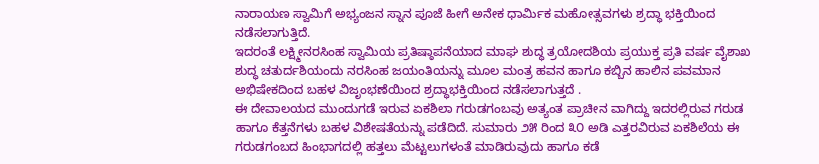ನಾರಾಯಣ ಸ್ವಾಮಿಗೆ ಅಭ್ಯಂಜನ ಸ್ನಾನ ಪೂಜೆ ಹೀಗೆ ಅನೇಕ ಧಾರ್ಮಿಕ ಮಹೋತ್ಸವಗಳು ಶ್ರದ್ಧಾ ಭಕ್ತಿಯಿಂದ ನಡೆಸಲಾಗುತ್ತಿದೆ.
ಇದರಂತೆ ಲಕ್ಷ್ಮೀನರಸಿಂಹ ಸ್ವಾಮಿಯ ಪ್ರತಿಷ್ಠಾಪನೆಯಾದ ಮಾಘ ಶುದ್ಧ ತ್ರಯೋದಶಿಯ ಪ್ರಯುಕ್ತ ಪ್ರತಿ ವರ್ಷ ವೈಶಾಖ ಶುದ್ಧ ಚತುರ್ದಶಿಯಂದು ನರಸಿಂಹ ಜಯಂತಿಯನ್ನು ಮೂಲ ಮಂತ್ರ ಹವನ ಹಾಗೂ ಕಬ್ಬಿನ ಹಾಲಿನ ಪವಮಾನ ಅಭಿಷೇಕದಿಂದ ಬಹಳ ವಿಜೃಂಭಣೆಯಿಂದ ಶ್ರದ್ಧಾಭಕ್ತಿಯಿಂದ ನಡೆಸಲಾಗುತ್ತದೆ .
ಈ ದೇವಾಲಯದ ಮುಂದುಗಡೆ ಇರುವ ಏಕಶಿಲಾ ಗರುಡಗಂಬವು ಅತ್ಯಂತ ಪ್ರಾಚೀನ ವಾಗಿದ್ದು ಇದರಲ್ಲಿರುವ ಗರುಡ ಹಾಗೂ ಕೆತ್ತನೆಗಳು ಬಹಳ ವಿಶೇಷತೆಯನ್ನು ಪಡೆದಿದೆ. ಸುಮಾರು ೨೫ ರಿಂದ ೩೦ ಅಡಿ ಎತ್ತರವಿರುವ ಏಕಶಿಲೆಯ ಈ ಗರುಡಗಂಬದ ಹಿಂಭಾಗದಲ್ಲಿ ಹತ್ತಲು ಮೆಟ್ಟಲುಗಳಂತೆ ಮಾಡಿರುವುದು ಹಾಗೂ ಕಡೆ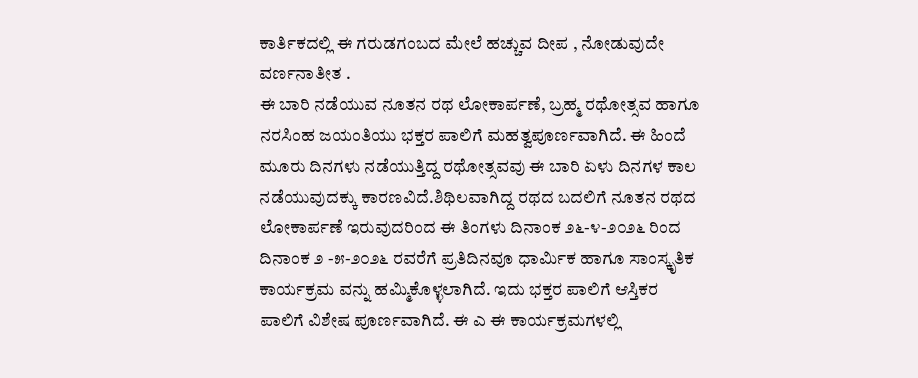ಕಾರ್ತಿಕದಲ್ಲಿ ಈ ಗರುಡಗಂಬದ ಮೇಲೆ ಹಚ್ಚುವ ದೀಪ , ನೋಡುವುದೇ ವರ್ಣನಾತೀತ .
ಈ ಬಾರಿ ನಡೆಯುವ ನೂತನ ರಥ ಲೋಕಾರ್ಪಣೆ, ಬ್ರಹ್ಮ ರಥೋತ್ಸವ ಹಾಗೂ ನರಸಿಂಹ ಜಯಂತಿಯು ಭಕ್ತರ ಪಾಲಿಗೆ ಮಹತ್ವಪೂರ್ಣವಾಗಿದೆ. ಈ ಹಿಂದೆ ಮೂರು ದಿನಗಳು ನಡೆಯುತ್ತಿದ್ದ ರಥೋತ್ಸವವು ಈ ಬಾರಿ ಏಳು ದಿನಗಳ ಕಾಲ ನಡೆಯುವುದಕ್ಕು ಕಾರಣವಿದೆ.ಶಿಥಿಲವಾಗಿದ್ದ ರಥದ ಬದಲಿಗೆ ನೂತನ ರಥದ ಲೋಕಾರ್ಪಣೆ ಇರುವುದರಿಂದ ಈ ತಿಂಗಳು ದಿನಾಂಕ ೨೬-೪-೨೦೨೬ ರಿಂದ ದಿನಾಂಕ ೨ -೫-೨೦೨೬ ರವರೆಗೆ ಪ್ರತಿದಿನವೂ ಧಾರ್ಮಿಕ ಹಾಗೂ ಸಾಂಸ್ಕೃತಿಕ ಕಾರ್ಯಕ್ರಮ ವನ್ನು ಹಮ್ಮಿಕೊಳ್ಳಲಾಗಿದೆ. ಇದು ಭಕ್ತರ ಪಾಲಿಗೆ ಆಸ್ತಿಕರ ಪಾಲಿಗೆ ವಿಶೇಷ ಪೂರ್ಣವಾಗಿದೆ. ಈ ಎ ಈ ಕಾರ್ಯಕ್ರಮಗಳಲ್ಲಿ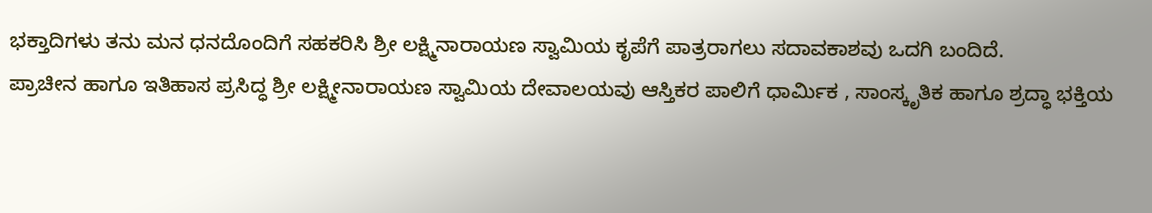ಭಕ್ತಾದಿಗಳು ತನು ಮನ ಧನದೊಂದಿಗೆ ಸಹಕರಿಸಿ ಶ್ರೀ ಲಕ್ಷ್ಮಿನಾರಾಯಣ ಸ್ವಾಮಿಯ ಕೃಪೆಗೆ ಪಾತ್ರರಾಗಲು ಸದಾವಕಾಶವು ಒದಗಿ ಬಂದಿದೆ.
ಪ್ರಾಚೀನ ಹಾಗೂ ಇತಿಹಾಸ ಪ್ರಸಿದ್ಧ ಶ್ರೀ ಲಕ್ಷ್ಮೀನಾರಾಯಣ ಸ್ವಾಮಿಯ ದೇವಾಲಯವು ಆಸ್ತಿಕರ ಪಾಲಿಗೆ ಧಾರ್ಮಿಕ , ಸಾಂಸ್ಕೃತಿಕ ಹಾಗೂ ಶ್ರದ್ಧಾ ಭಕ್ತಿಯ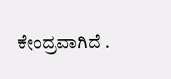ಕೇಂದ್ರವಾಗಿದೆ .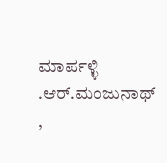ಮಾರ್ಪಳ್ಳಿ .ಆರ್.ಮಂಜುನಾಥ್ ,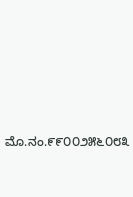ಮೊ.ನಂ.೯೯೦೦೨೫೬೦೮೩